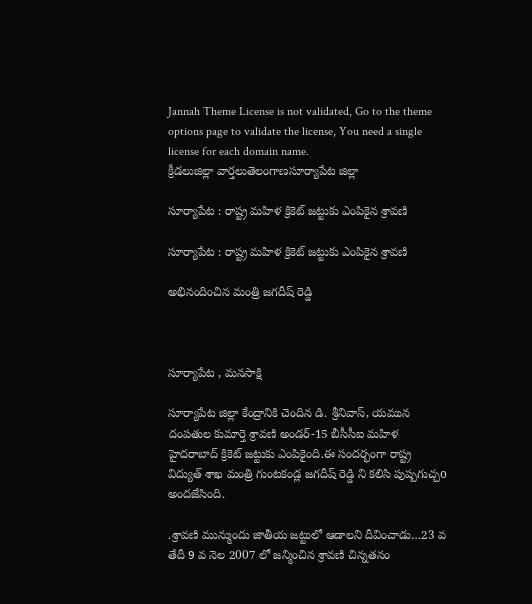Jannah Theme License is not validated, Go to the theme options page to validate the license, You need a single license for each domain name.
క్రీడలుజిల్లా వార్తలుతెలంగాణసూర్యాపేట జిల్లా

సూర్యాపేట : రాష్ట్ర మహిళ క్రికెట్ జట్టుకు ఎంపికైన శ్రావణి

సూర్యాపేట : రాష్ట్ర మహిళ క్రికెట్ జట్టుకు ఎంపికైన శ్రావణి

అభినందించిన మంత్రి జగదీష్ రెడ్డి



సూర్యాపేట , మనసాక్షి

సూర్యాపేట జిల్లా కేంద్రానికి చెందిన డి. శ్రీనివాస్, యమున దంపతుల కుమార్తె శ్రావణి అండర్-15 బీసీసీఐ మహిళ హైదరాబాద్ క్రికెట్ జట్టుకు ఎంపికైంది.ఈ సందర్భంగా రాష్ట్ర విద్యుత్ శాఖ మంత్రి గుంటకండ్ల జగదీష్ రెడ్డి ని కలిసి పుష్పగుచ్చo అందజేసింది.

.శ్రావణి మున్ముందు జాతీయ జట్టులో ఆడాలని దీవించాడు…23 వ తేదీ 9 వ నెల 2007 లో జన్మించిన శ్రావణి చిన్నతనం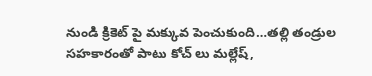నుండి క్రికెట్ పై మక్కువ పెంచుకుంది…తల్లి తండ్రుల సహకారంతో పాటు కోచ్ లు మల్లేష్,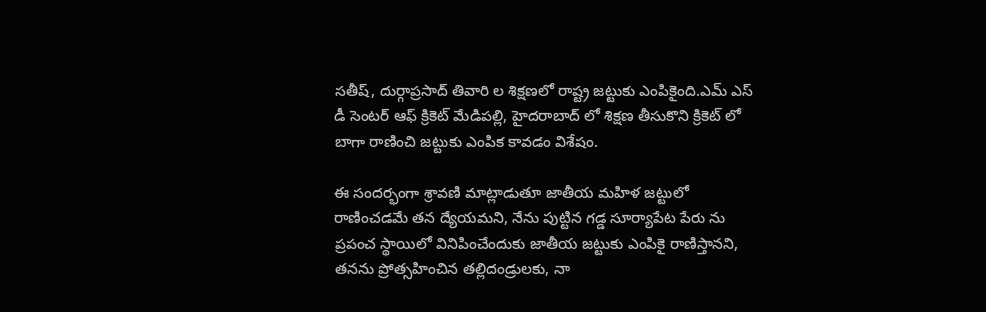సతీష్, దుర్గాప్రసాద్ తివారి ల శిక్షణలో రాష్ట్ర జట్టుకు ఎంపికైంది.ఎమ్ ఎస్ డీ సెంటర్ ఆఫ్ క్రికెట్ మేడిపల్లి, హైదరాబాద్ లో శిక్షణ తీసుకొని క్రికెట్ లో బాగా రాణించి జట్టుకు ఎంపిక కావడం విశేషం.

ఈ సందర్భంగా శ్రావణి మాట్లాడుతూ జాతీయ మహిళ జట్టులో రాణించడమే తన ద్యేయమని, నేను పుట్టిన గడ్డ సూర్యాపేట పేరు ను ప్రపంచ స్థాయిలో వినిపించేందుకు జాతీయ జట్టుకు ఎంపికై రాణిస్తానని, తనను ప్రోత్సహించిన తల్లిదండ్రులకు, నా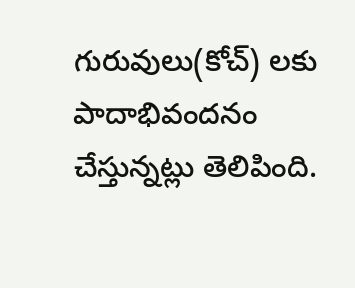గురువులు(కోచ్) లకు పాదాభివందనం చేస్తున్నట్లు తెలిపింది.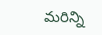మరిన్ని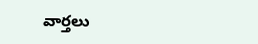వార్తలు